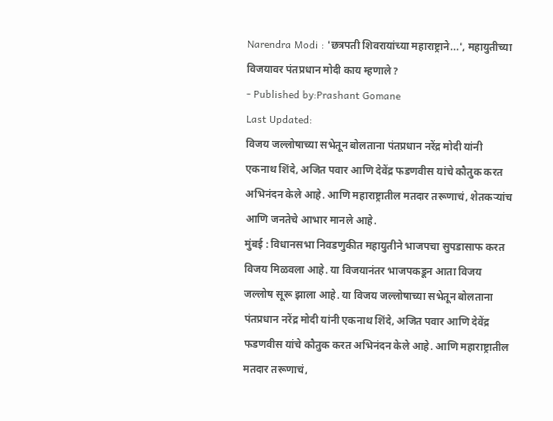Narendra Modi : 'छत्रपती शिवरायांच्या महाराष्ट्राने...', महायुतीच्या विजयावर पंतप्रधान मोदी काय म्हणाले?
- Published by:Prashant Gomane
Last Updated:
विजय जल्लोषाच्या सभेतून बोलताना पंतप्रधान नरेंद्र मोदी यांनी एकनाथ शिंदे, अजित पवार आणि देवेंद्र फडणवीस यांचे कौतुक करत अभिनंदन केले आहे. आणि महाराष्ट्रातील मतदार तरूणाचं, शेतकऱ्यांच आणि जनतेचे आभार मानले आहे.
मुंबई : विधानसभा निवडणुकीत महायुतीने भाजपचा सुपडासाफ करत विजय मिळवला आहे. या विजयानंतर भाजपकडून आता विजय जल्लोष सूरू झाला आहे. या विजय जल्लोषाच्या सभेतून बोलताना पंतप्रधान नरेंद्र मोदी यांनी एकनाथ शिंदे, अजित पवार आणि देवेंद्र फडणवीस यांचे कौतुक करत अभिनंदन केले आहे. आणि महाराष्ट्रातील मतदार तरूणाचं,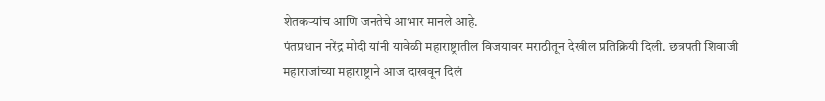शेतकऱ्यांच आणि जनतेचे आभार मानले आहे.
पंतप्रधान नरेंद्र मोदी यांनी यावेळी महाराष्ट्रातील विजयावर मराठीतून देखील प्रतिक्रियी दिली. छत्रपती शिवाजी महाराजांच्या महाराष्ट्राने आज दाखवून दिलं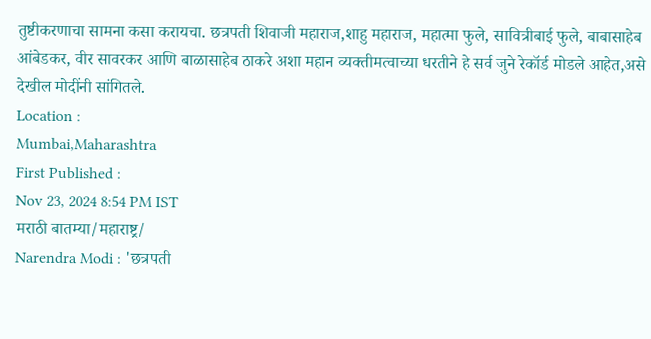तुष्टीकरणाचा सामना कसा करायचा. छत्रपती शिवाजी महाराज,शाहु महाराज, महात्मा फुले, सावित्रीबाई फुले, बाबासाहेब आंबेडकर, वीर सावरकर आणि बाळासाहेब ठाकरे अशा महान व्यक्तीमत्वाच्या धरतीने हे सर्व जुने रेकॉर्ड मोडले आहेत,असे देखील मोदींनी सांगितले.
Location :
Mumbai,Maharashtra
First Published :
Nov 23, 2024 8:54 PM IST
मराठी बातम्या/महाराष्ट्र/
Narendra Modi : 'छत्रपती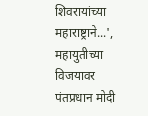शिवरायांच्या महाराष्ट्राने...', महायुतीच्या विजयावर पंतप्रधान मोदी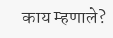काय म्हणाले?